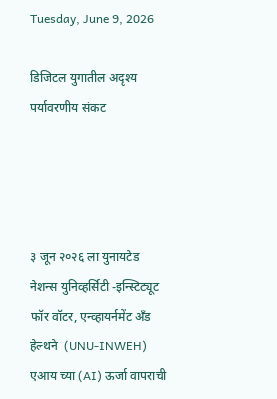Tuesday, June 9, 2026

डिजिटल युगातील अदृश्य पर्यावरणीय संकट




३ जून २०२६ ला युनायटेड नेशन्स युनिव्हर्सिटी -इन्स्टिट्यूट फॉर वॉटर, एन्व्हायर्नमेंट अँड हेल्थने  (UNU-INWEH) एआय च्या (AI) ऊर्जा वापराची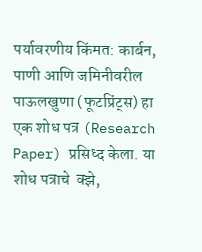पर्यावरणीय किंमत: कार्बन, पाणी आणि जमिनीवरील पाऊलखुणा (फूटप्रिंट्स) हा एक शोध पत्र (Research Paper) प्रसिध्द केला. या शोध पत्राचे  क्झे,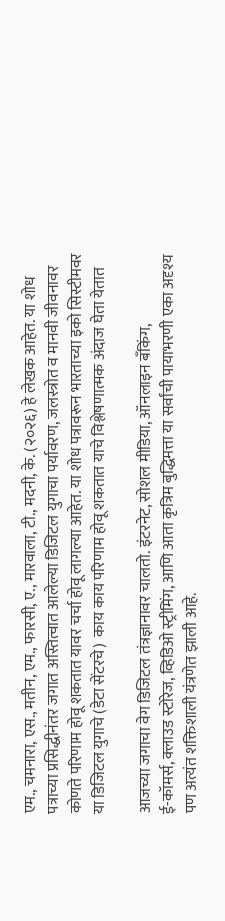एम., चमनारा, एस., मतीन, एम., फारसी, ए., मारवाला, टी., मदनी, के. (२०२६) हे लेखक आहेत. या शोध पत्राच्या प्रसिद्धीनंतर जगात अस्तित्वात आलेल्या डिजिटल युगाचा पर्यावरण, जलस्त्रोत व मानवी जीवनावर कोणते परिणाम होवू शकतात यावर चर्चा होवू लागल्या आहेत. या शोध पत्रावरून भारताच्या इको सिस्टीमवर या डिजिटल युगाचे (डेटा सेंटरचे)  काय काय परिणाम होवू शकतात याचे विश्लेषणात्मक अंदाज घेता येतात

आजच्या जगाचा वेग डिजिटल तंत्रज्ञानावर चालतो. इंटरनेट, सोशल मीडिया, ऑनलाइन बँकिंग,
ई-कॉमर्स, क्लाउड स्टोरेज, व्हिडिओ स्ट्रीमिंग, आणि आता कृत्रिम बुद्धिमत्ता या सर्वांची पायाभरणी एका अदृश्य पण अत्यंत शक्तिशाली यंत्रणेत झाली आहे.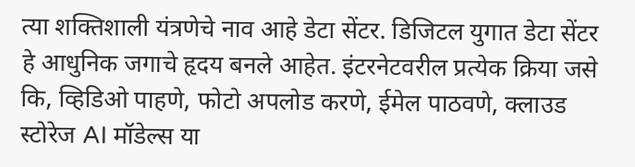त्या शक्तिशाली यंत्रणेचे नाव आहे डेटा सेंटर. डिजिटल युगात डेटा सेंटर हे आधुनिक जगाचे हृदय बनले आहेत. इंटरनेटवरील प्रत्येक क्रिया जसे कि, व्हिडिओ पाहणे, फोटो अपलोड करणे, ईमेल पाठवणे, क्लाउड स्टोरेज AI मॉडेल्स या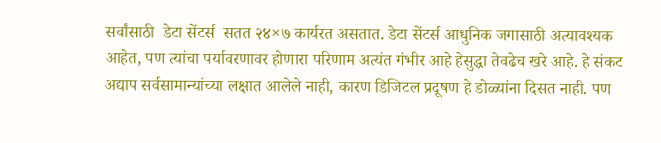सर्वांसाठी  डेटा सेंटर्स  सतत २४×७ कार्यरत असतात. डेटा सेंटर्स आधुनिक जगासाठी अत्यावश्यक आहेत, पण त्यांचा पर्यावरणावर होणारा परिणाम अत्यंत गंभीर आहे हेसुद्धा तेवढेच खरे आहे. हे संकट अद्याप सर्वसामान्यांच्या लक्षात आलेले नाही, कारण डिजिटल प्रदूषण हे डोळ्यांना दिसत नाही. पण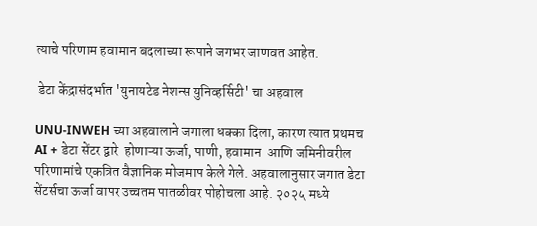त्याचे परिणाम हवामान बदलाच्या रूपाने जगभर जाणवत आहेत.

 डेटा केंद्रासंदर्भात 'युनायटेड नेशन्स युनिव्हर्सिटी' चा अहवाल

UNU‑INWEH च्या अहवालाने जगाला धक्का दिला, कारण त्यात प्रथमच AI + डेटा सेंटर द्वारे  होणाऱ्या ऊर्जा, पाणी, हवामान  आणि जमिनीवरील परिणामांचे एकत्रित वैज्ञानिक मोजमाप केले गेले. अहवालानुसार जगात डेटा सेंटर्सचा ऊर्जा वापर उच्चतम पातळीवर पोहोचला आहे. २०२५ मध्ये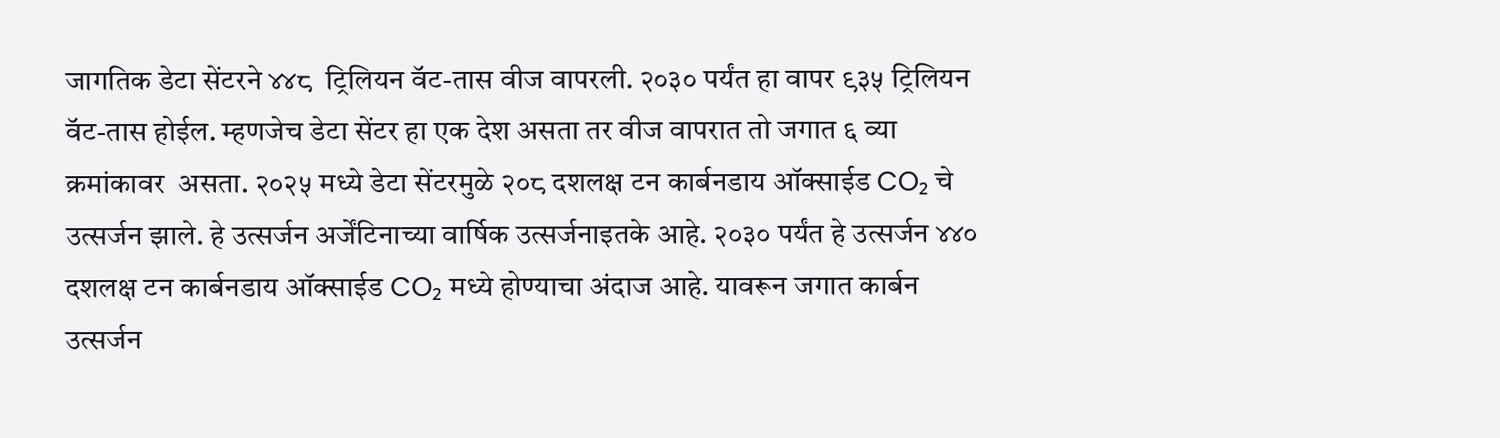जागतिक डेटा सेंटरने ४४८  ट्रिलियन वॅट-तास वीज वापरली. २०३० पर्यंत हा वापर ९३५ ट्रिलियन वॅट-तास होईल. म्हणजेच डेटा सेंटर हा एक देश असता तर वीज वापरात तो जगात ६ व्या क्रमांकावर  असता. २०२५ मध्ये डेटा सेंटरमुळे २०८ दशलक्ष टन कार्बनडाय ऑक्साईड CO₂ चे उत्सर्जन झाले. हे उत्सर्जन अर्जेंटिनाच्या वार्षिक उत्सर्जनाइतके आहे. २०३० पर्यंत हे उत्सर्जन ४४० दशलक्ष टन कार्बनडाय ऑक्साईड CO₂ मध्ये होण्याचा अंदाज आहे. यावरून जगात कार्बन उत्सर्जन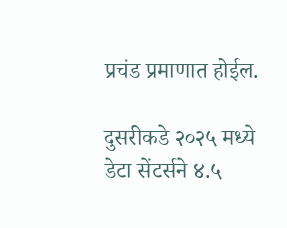प्रचंड प्रमाणात होईल.

दुसरीकडे २०२५ मध्ये डेटा सेंटर्सने ४.५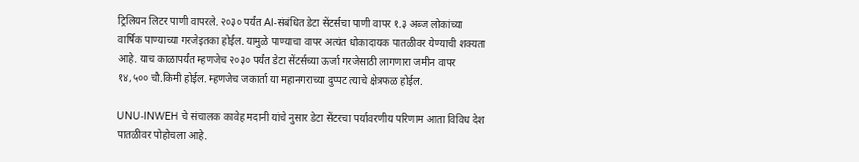ट्रिलियन लिटर पाणी वापरले. २०३० पर्यंत AI‑संबंधित डेटा सेंटर्सचा पाणी वापर १.३ अब्ज लोकांच्या वार्षिक पाण्याच्या गरजेइतका होईल. यामुळे पाण्याचा वापर अत्यंत धोकादायक पातळीवर येण्याची शक्यता आहे. याच काळापर्यंत म्हणजेच २०३० पर्यंत डेटा सेंटर्सच्या ऊर्जा गरजेसाठी लागणारा जमीन वापर  १४,५०० चौ.किमी होईल. म्हणजेच जकार्ता या महानगराच्या दुप्पट त्याचे क्षेत्रफळ होईल.

UNU‑INWEH चे संचालक कावेह मदानी यांचे नुसार डेटा सेंटरचा पर्यावरणीय परिणाम आता विविध देश पातळीवर पोहोचला आहे.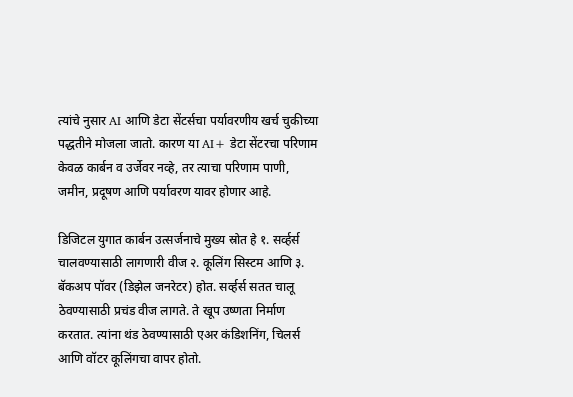त्यांचे नुसार AI आणि डेटा सेंटर्सचा पर्यावरणीय खर्च चुकीच्या पद्धतीने मोजला जातो. कारण या AI+ डेटा सेंटरचा परिणाम केवळ कार्बन व उर्जेवर नव्हे, तर त्याचा परिणाम पाणी, जमीन, प्रदूषण आणि पर्यावरण यावर होणार आहे.

डिजिटल युगात कार्बन उत्सर्जनाचे मुख्य स्रोत हे १. सर्व्हर्स चालवण्यासाठी लागणारी वीज २. कूलिंग सिस्टम आणि ३. बॅकअप पॉवर (डिझेल जनरेटर) होत. सर्व्हर्स सतत चालू ठेवण्यासाठी प्रचंड वीज लागते. ते खूप उष्णता निर्माण करतात. त्यांना थंड ठेवण्यासाठी एअर कंडिशनिंग, चिलर्स आणि वॉटर कूलिंगचा वापर होतो.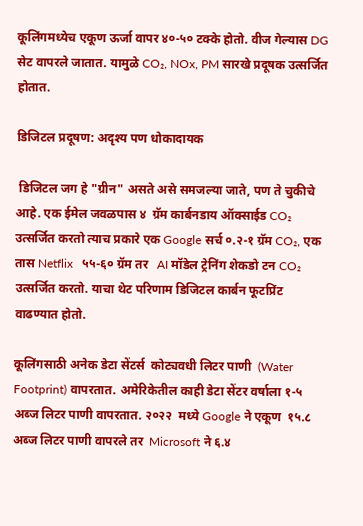कूलिंगमध्येच एकूण ऊर्जा वापर ४०-५० टक्के होतो. वीज गेल्यास DG सेट वापरले जातात. यामुळे CO₂, NOx, PM सारखे प्रदूषक उत्सर्जित होतात.

डिजिटल प्रदूषण: अदृश्य पण धोकादायक

 डिजिटल जग हे "ग्रीन" असते असे समजल्या जाते, पण ते चुकीचे आहे. एक ईमेल जवळपास ४  ग्रॅम कार्बनडाय ऑक्साईड CO₂ उत्सर्जित करतो त्याच प्रकारे एक Google सर्च ०.२-१ ग्रॅम CO₂, एक तास Netflix   ५५-६० ग्रॅम तर   AI मॉडेल ट्रेनिंग शेकडो टन CO₂ उत्सर्जित करतो. याचा थेट परिणाम डिजिटल कार्बन फूटप्रिंट वाढण्यात होतो.

कूलिंगसाठी अनेक डेटा सेंटर्स  कोट्यवधी लिटर पाणी  (Water Footprint) वापरतात. अमेरिकेतील काही डेटा सेंटर वर्षाला १-५  अब्ज लिटर पाणी वापरतात. २०२२  मध्ये Google ने एकूण  १५.८ अब्ज लिटर पाणी वापरले तर  Microsoft ने ६.४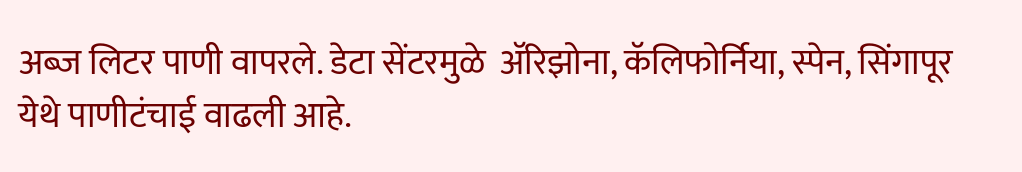अब्ज लिटर पाणी वापरले. डेटा सेंटरमुळे  अ‍ॅरिझोना, कॅलिफोर्निया, स्पेन, सिंगापूर येथे पाणीटंचाई वाढली आहे.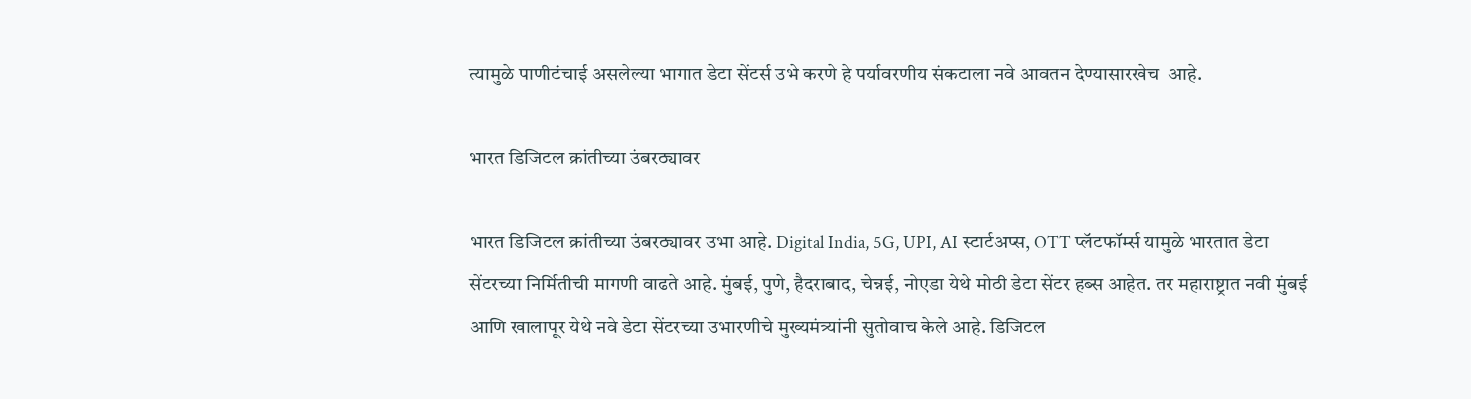त्यामुळे पाणीटंचाई असलेल्या भागात डेटा सेंटर्स उभे करणे हे पर्यावरणीय संकटाला नवे आवतन देण्यासारखेच  आहे.

भारत डिजिटल क्रांतीच्या उंबरठ्यावर

भारत डिजिटल क्रांतीच्या उंबरठ्यावर उभा आहे. Digital India, 5G, UPI, AI स्टार्टअप्स, OTT प्लॅटफॉर्म्स यामुळे भारतात डेटा सेंटरच्या निर्मितीची मागणी वाढते आहे. मुंबई, पुणे, हैदराबाद, चेन्नई, नोएडा येथे मोठी डेटा सेंटर हब्स आहेत. तर महाराष्ट्रात नवी मुंबई आणि खालापूर येथे नवे डेटा सेंटरच्या उभारणीचे मुख्यमंत्र्यांनी सुतोवाच केले आहे. डिजिटल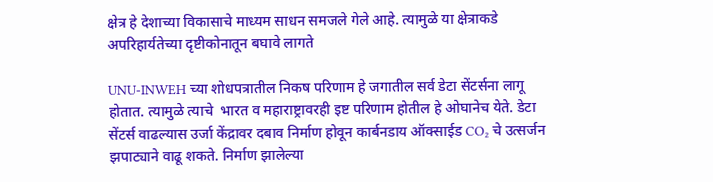क्षेत्र हे देशाच्या विकासाचे माध्यम साधन समजले गेले आहे. त्यामुळे या क्षेत्राकडे अपरिहार्यतेच्या दृष्टीकोनातून बघावे लागते

UNU‑INWEH च्या शोधपत्रातील निकष परिणाम हे जगातील सर्व डेटा सेंटर्सना लागू होतात. त्यामुळे त्याचे  भारत व महाराष्ट्रावरही इष्ट परिणाम होतील हे ओघानेच येते. डेटा सेंटर्स वाढल्यास उर्जा केंद्रावर दबाव निर्माण होवून कार्बनडाय ऑक्साईड CO₂ चे उत्सर्जन झपाट्याने वाढू शकते. निर्माण झालेल्या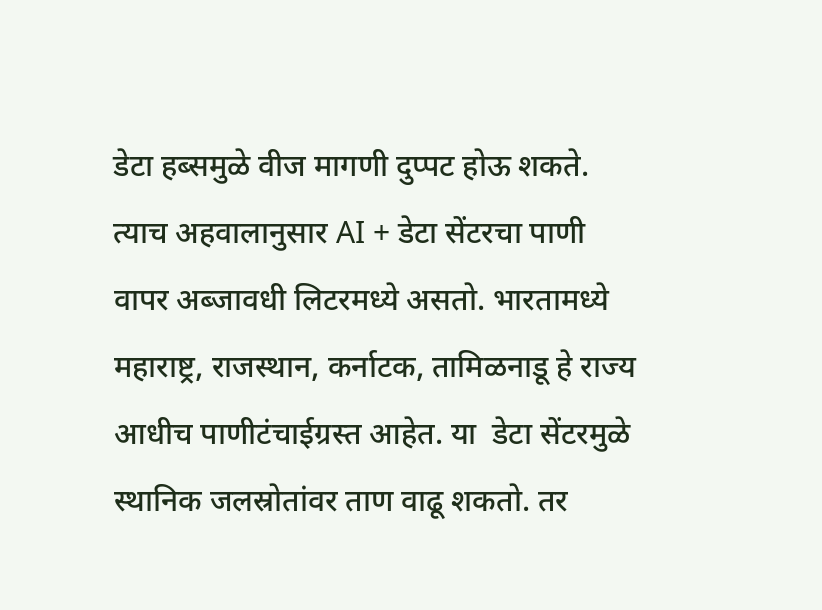डेटा हब्समुळे वीज मागणी दुप्पट होऊ शकते. त्याच अहवालानुसार AI + डेटा सेंटरचा पाणी वापर अब्जावधी लिटरमध्ये असतो. भारतामध्ये महाराष्ट्र, राजस्थान, कर्नाटक, तामिळनाडू हे राज्य आधीच पाणीटंचाईग्रस्त आहेत. या  डेटा सेंटरमुळे स्थानिक जलस्रोतांवर ताण वाढू शकतो. तर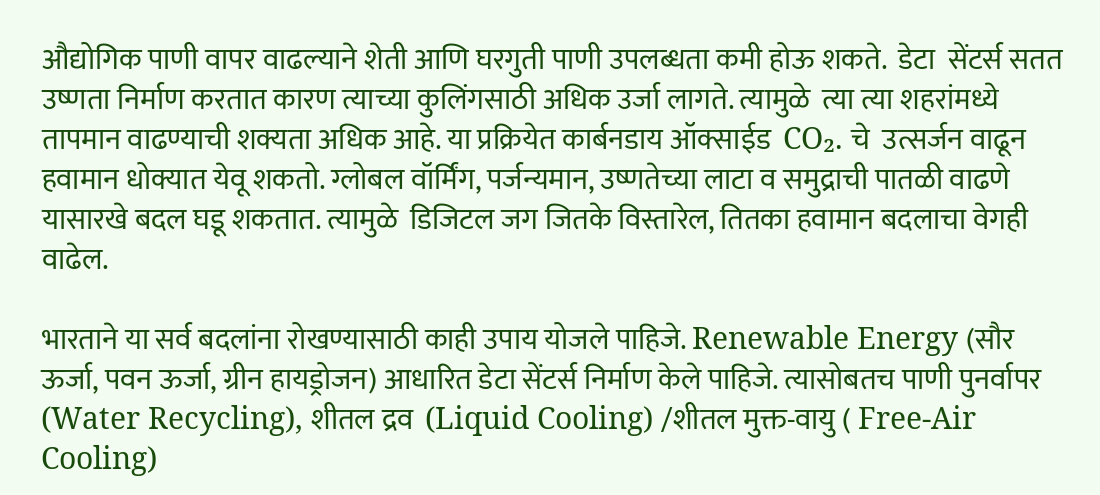औद्योगिक पाणी वापर वाढल्याने शेती आणि घरगुती पाणी उपलब्धता कमी होऊ शकते.  डेटा  सेंटर्स सतत उष्णता निर्माण करतात कारण त्याच्या कुलिंगसाठी अधिक उर्जा लागते. त्यामुळे  त्या त्या शहरांमध्ये तापमान वाढण्याची शक्यता अधिक आहे. या प्रक्रियेत कार्बनडाय ऑक्साईड  CO₂. चे  उत्सर्जन वाढून हवामान धोक्यात येवू शकतो. ग्लोबल वॉर्मिंग, पर्जन्यमान, उष्णतेच्या लाटा व समुद्राची पातळी वाढणे यासारखे बदल घडू शकतात. त्यामुळे  डिजिटल जग जितके विस्तारेल, तितका हवामान बदलाचा वेगही वाढेल.

भारताने या सर्व बदलांना रोखण्यासाठी काही उपाय योजले पाहिजे. Renewable Energy (सौर ऊर्जा, पवन ऊर्जा, ग्रीन हायड्रोजन) आधारित डेटा सेंटर्स निर्माण केले पाहिजे. त्यासोबतच पाणी पुनर्वापर (Water Recycling), शीतल द्रव  (Liquid Cooling) /शीतल मुक्त-वायु ( Free‑Air Cooling)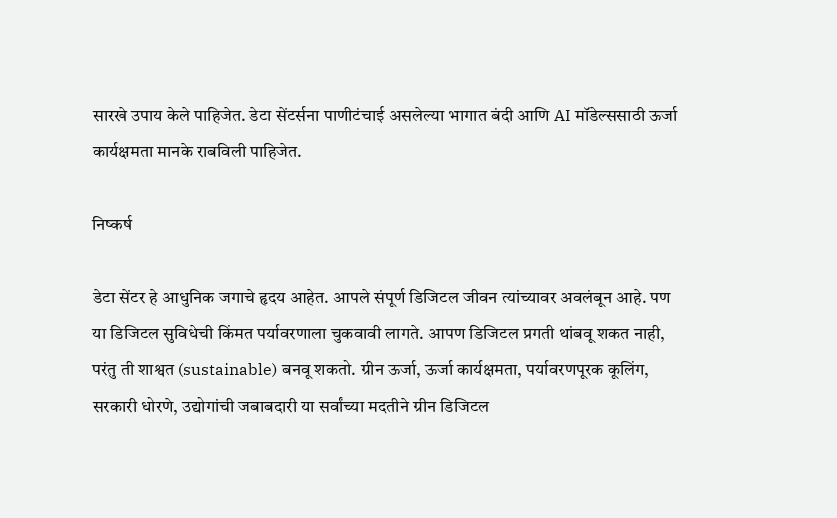सारखे उपाय केले पाहिजेत. डेटा सेंटर्सना पाणीटंचाई असलेल्या भागात बंदी आणि AI मॉडेल्ससाठी ऊर्जा कार्यक्षमता मानके राबविली पाहिजेत.

निष्कर्ष

डेटा सेंटर हे आधुनिक जगाचे हृदय आहेत. आपले संपूर्ण डिजिटल जीवन त्यांच्यावर अवलंबून आहे. पण या डिजिटल सुविधेची किंमत पर्यावरणाला चुकवावी लागते. आपण डिजिटल प्रगती थांबवू शकत नाही, परंतु ती शाश्वत (sustainable) बनवू शकतो. ग्रीन ऊर्जा, ऊर्जा कार्यक्षमता, पर्यावरणपूरक कूलिंग, सरकारी धोरणे, उद्योगांची जबाबदारी या सर्वांच्या मदतीने ग्रीन डिजिटल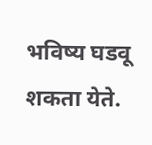भविष्य घडवू शकता येते.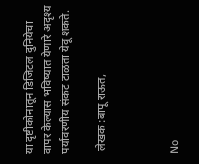या दृष्टीकोनातून डिजिटल दुनियेचा वापर केल्यास भविष्यात येणारे अदृश्य पर्यावरणीय संकट टाळता येवू शकते.

 लेखक :बापू राऊत,



No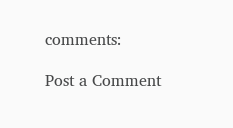comments:

Post a Comment